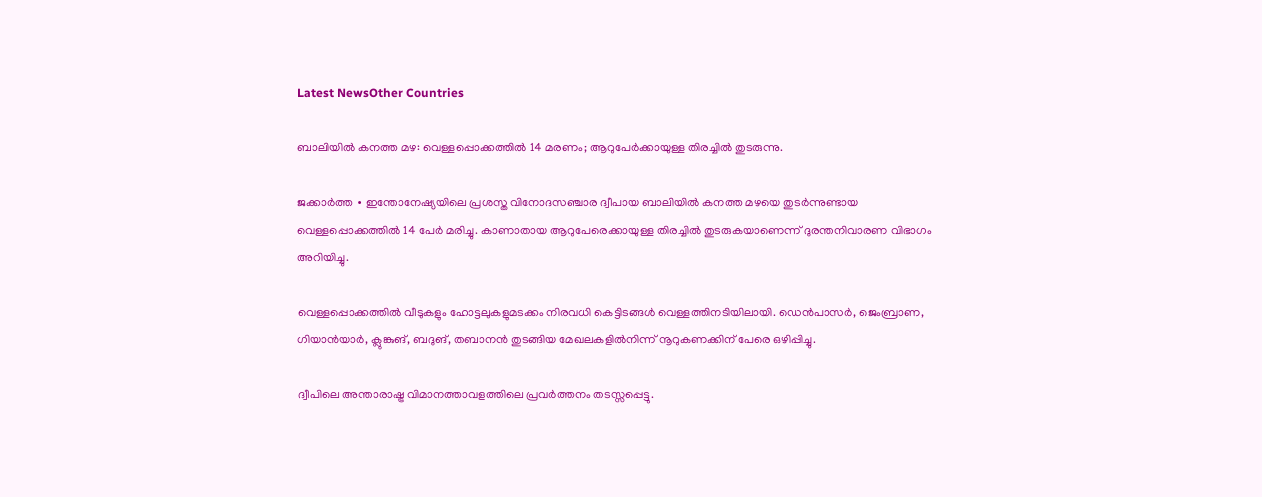Latest NewsOther Countries

ബാലിയില്‍ കനത്ത മഴ: വെള്ളപ്പൊക്കത്തില്‍ 14 മരണം; ആറുപേര്‍ക്കായുള്ള തിരച്ചില്‍ തുടരുന്നു.

ജക്കാര്‍ത്ത ∙ ഇന്തോനേഷ്യയിലെ പ്രശസ്ത വിനോദസഞ്ചാര ദ്വീപായ ബാലിയില്‍ കനത്ത മഴയെ തുടര്‍ന്നുണ്ടായ വെള്ളപ്പൊക്കത്തില്‍ 14 പേര്‍ മരിച്ചു. കാണാതായ ആറുപേരെക്കായുള്ള തിരച്ചില്‍ തുടരുകയാണെന്ന് ദുരന്തനിവാരണ വിഭാഗം അറിയിച്ചു.

വെള്ളപ്പൊക്കത്തില്‍ വീടുകളും ഹോട്ടലുകളുമടക്കം നിരവധി കെട്ടിടങ്ങള്‍ വെള്ളത്തിനടിയിലായി. ഡെന്‍പാസര്‍, ജെംബ്രാണ, ഗിയാന്‍യാര്‍, ക്ലുങ്കുങ്, ബദുങ്, തബാനന്‍ തുടങ്ങിയ മേഖലകളില്‍നിന്ന് നൂറുകണക്കിന് പേരെ ഒഴിപ്പിച്ചു.

ദ്വീപിലെ അന്താരാഷ്ട്ര വിമാനത്താവളത്തിലെ പ്രവര്‍ത്തനം തടസ്സപ്പെട്ടു.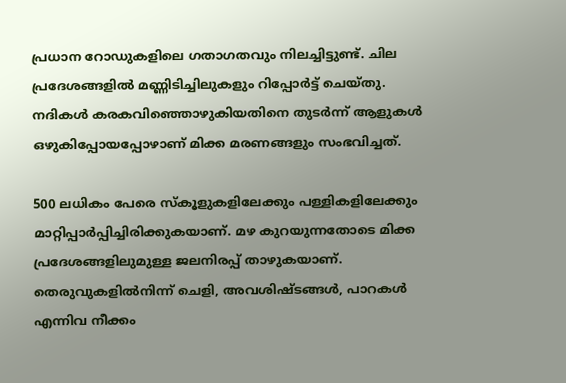പ്രധാന റോഡുകളിലെ ഗതാഗതവും നിലച്ചിട്ടുണ്ട്. ചില പ്രദേശങ്ങളില്‍ മണ്ണിടിച്ചിലുകളും റിപ്പോര്‍ട്ട് ചെയ്തു. നദികള്‍ കരകവിഞ്ഞൊഴുകിയതിനെ തുടര്‍ന്ന് ആളുകള്‍ ഒഴുകിപ്പോയപ്പോഴാണ് മിക്ക മരണങ്ങളും സംഭവിച്ചത്.

500 ലധികം പേരെ സ്‌കൂളുകളിലേക്കും പള്ളികളിലേക്കും മാറ്റിപ്പാര്‍പ്പിച്ചിരിക്കുകയാണ്. മഴ കുറയുന്നതോടെ മിക്ക പ്രദേശങ്ങളിലുമുള്ള ജലനിരപ്പ് താഴുകയാണ്. തെരുവുകളില്‍നിന്ന് ചെളി, അവശിഷ്ടങ്ങള്‍, പാറകള്‍ എന്നിവ നീക്കം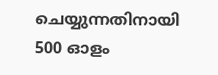ചെയ്യുന്നതിനായി 500 ഓളം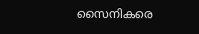സൈനികരെ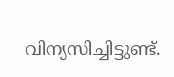വിന്യസിച്ചിട്ടുണ്ട്.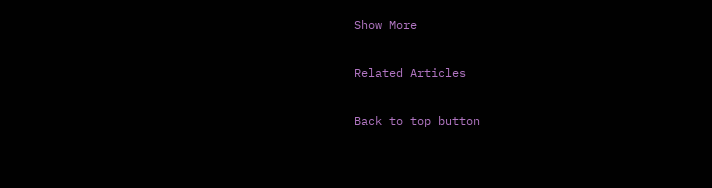Show More

Related Articles

Back to top button